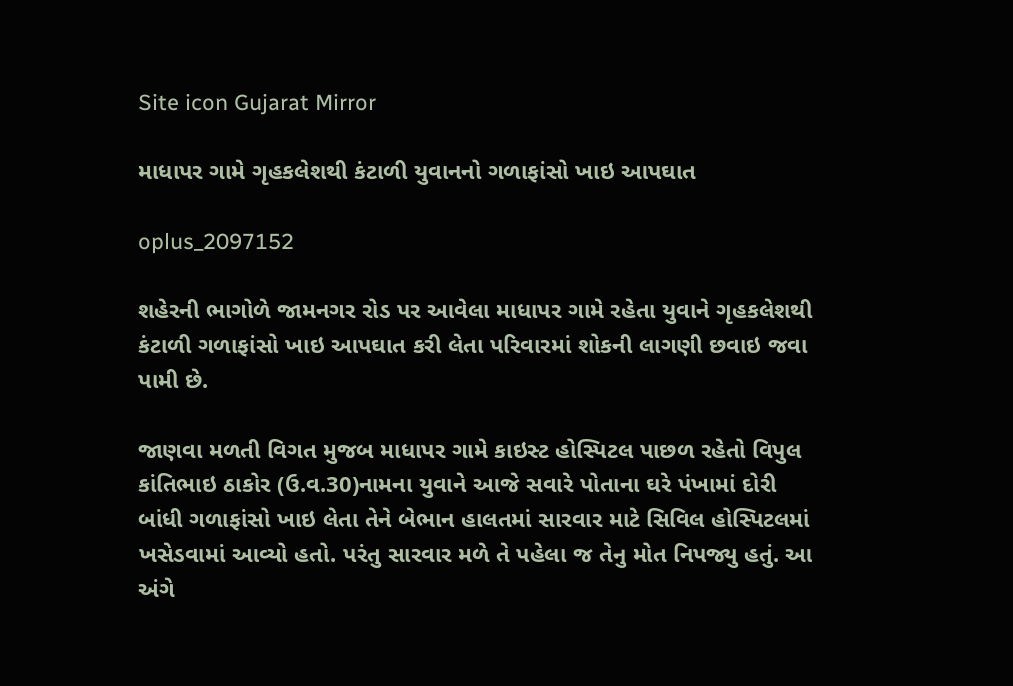Site icon Gujarat Mirror

માધાપર ગામે ગૃહકલેશથી કંટાળી યુવાનનો ગળાફાંસો ખાઇ આપઘાત

oplus_2097152

શહેરની ભાગોળે જામનગર રોડ પર આવેલા માધાપર ગામે રહેતા યુવાને ગૃહકલેશથી કંટાળી ગળાફાંસો ખાઇ આપઘાત કરી લેતા પરિવારમાં શોકની લાગણી છવાઇ જવા પામી છે.

જાણવા મળતી વિગત મુજબ માધાપર ગામે કાઇસ્ટ હોસ્પિટલ પાછળ રહેતો વિપુલ કાંતિભાઇ ઠાકોર (ઉ.વ.30)નામના યુવાને આજે સવારે પોતાના ઘરે પંખામાં દોરી બાંધી ગળાફાંસો ખાઇ લેતા તેને બેભાન હાલતમાં સારવાર માટે સિવિલ હોસ્પિટલમાં ખસેડવામાં આવ્યો હતો. પરંતુ સારવાર મળે તે પહેલા જ તેનુ મોત નિપજ્યુ હતું. આ અંગે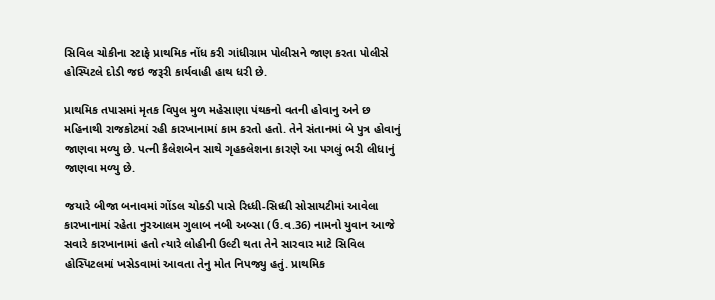સિવિલ ચોકીના સ્ટાફે પ્રાથમિક નોંધ કરી ગાંધીગ્રામ પોલીસને જાણ કરતા પોલીસે હોસ્પિટલે દોડી જઇ જરૂરી કાર્યવાહી હાથ ધરી છે.

પ્રાથમિક તપાસમાં મૃતક વિપુલ મુળ મહેસાણા પંથકનો વતની હોવાનુ અને છ મહિનાથી રાજકોટમાં રહી કારખાનામાં કામ કરતો હતો. તેને સંતાનમાં બે પુત્ર હોવાનું જાણવા મળ્યુ છે. પત્ની કૈલેશબેન સાથે ગૃહકલેશના કારણે આ પગલું ભરી લીધાનું જાણવા મળ્યુ છે.

જયારે બીજા બનાવમાં ગોંડલ ચોક્ડી પાસે રિધ્ધી-સિધ્ધી સોસાયટીમાં આવેલા કારખાનામાં રહેતા નુરઆલમ ગુલાબ નબી અબ્સા (ઉ.વ.36) નામનો યુવાન આજે સવારે કારખાનામાં હતો ત્યારે લોહીની ઉલ્ટી થતા તેને સારવાર માટે સિવિલ હોસ્પિટલમાં ખસેડવામાં આવતા તેનુ મોત નિપજ્યુ હતું. પ્રાથમિક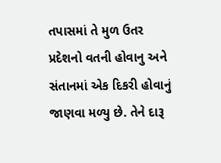તપાસમાં તે મુળ ઉતર પ્રદેશનો વતની હોવાનુ અને સંતાનમાં એક દિકરી હોવાનું જાણવા મળ્યુ છે. તેને દારૂ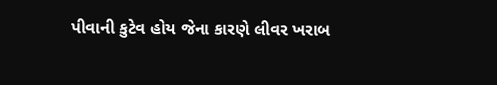પીવાની કુટેવ હોય જેના કારણે લીવર ખરાબ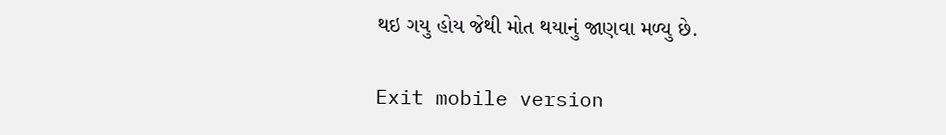થઇ ગયુ હોય જેથી મોત થયાનું જાણવા મળ્યુ છે.

Exit mobile version